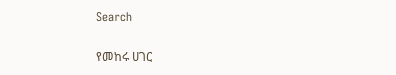Search

የመከሩ ሀገር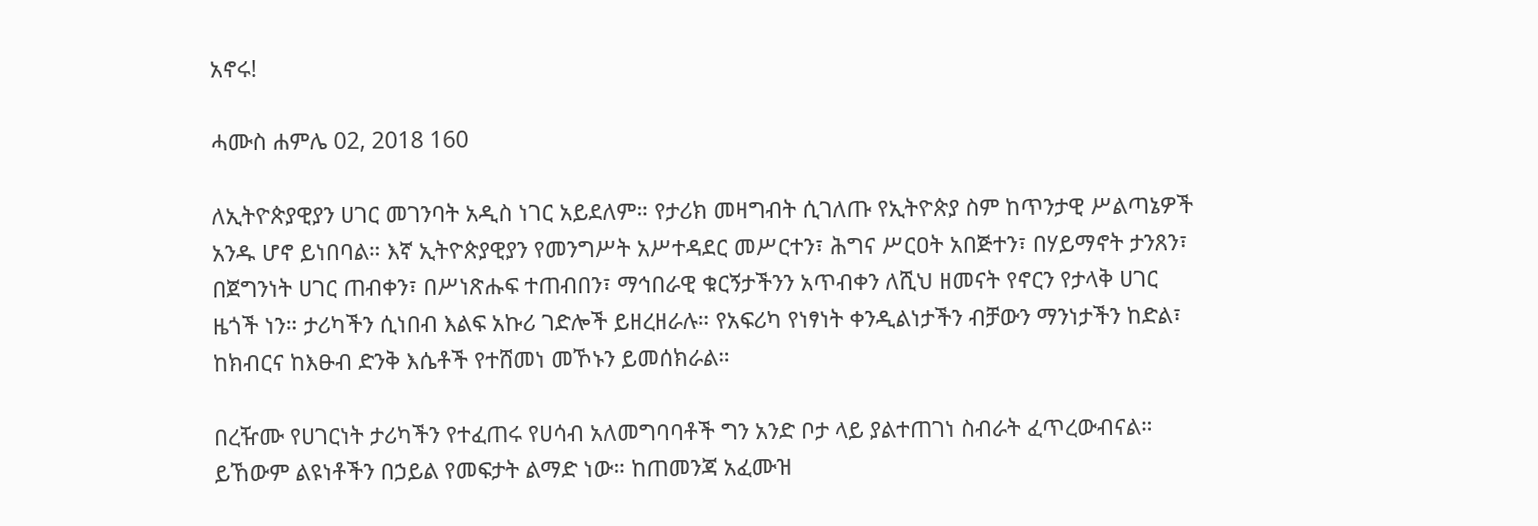አኖሩ!

ሓሙስ ሐምሌ 02, 2018 160

ለኢትዮጵያዊያን ሀገር መገንባት አዲስ ነገር አይደለም። የታሪክ መዛግብት ሲገለጡ የኢትዮጵያ ስም ከጥንታዊ ሥልጣኔዎች አንዱ ሆኖ ይነበባል። እኛ ኢትዮጵያዊያን የመንግሥት አሥተዳደር መሥርተን፣ ሕግና ሥርዐት አበጅተን፣ በሃይማኖት ታንጸን፣ በጀግንነት ሀገር ጠብቀን፣ በሥነጽሑፍ ተጠብበን፣ ማኅበራዊ ቁርኝታችንን አጥብቀን ለሺህ ዘመናት የኖርን የታላቅ ሀገር ዜጎች ነን። ታሪካችን ሲነበብ እልፍ አኩሪ ገድሎች ይዘረዘራሉ። የአፍሪካ የነፃነት ቀንዲልነታችን ብቻውን ማንነታችን ከድል፣ ከክብርና ከእፁብ ድንቅ እሴቶች የተሸመነ መኾኑን ይመሰክራል።

በረዥሙ የሀገርነት ታሪካችን የተፈጠሩ የሀሳብ አለመግባባቶች ግን አንድ ቦታ ላይ ያልተጠገነ ስብራት ፈጥረውብናል። ይኸውም ልዩነቶችን በኃይል የመፍታት ልማድ ነው። ከጠመንጃ አፈሙዝ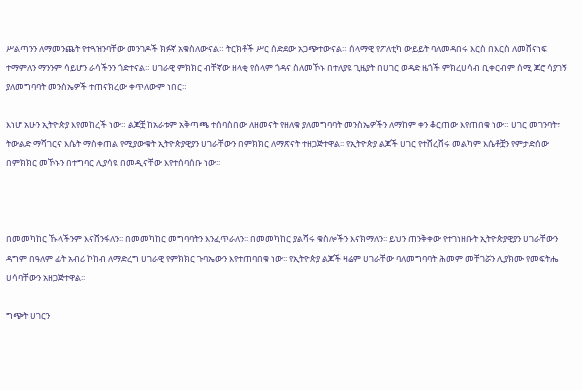ሥልጣንን ለማመንጨት የተጓዝንባቸው መንገዶች ክፉኛ አቁስለውናል። ትርክቶች ሥር ሰድደው አጋጭተውናል። ሰላማዊ የፖለቲካ ውይይት ባለመዳበሩ እርስ በእርስ ለመሸናነፍ ተማምለን ማንንም ሳይሆን ራሳችንን ጎድተናል። ሀገራዊ ምክክር ብቸኛው ዘላቂ የሰላም ጎዳና ስለመኾኑ በተለያዩ ጊዜያት በሀገር ወዳድ ዜጎች ምክረሀሳብ ቢቀርብም ሰሚ ጆሮ ሳያገኝ ያለመግባባት መንስኤዎች ተጠናክረው ቀጥለውም ነበር።

እነሆ አሁን ኢትዮጵያ እየመከረች ነው። ልጆቿ ከአራቱም አቅጣጫ ተሰባስበው ለዘመናት የዘለቁ ያለመግባባት መንስኤዎችን ለማከም ቀን ቆርጠው እየጠበቁ ነው። ሀገር መገንባት፣ ትውልድ ማሻገርና እሴት ማስቀጠል የሚያውቁት ኢትዮጵያዊያን ሀገራቸውን በምክክር ለማጽናት ተዘጋጅተዋል፡፡ የኢትዮጵያ ልጆች ሀገር የተሸረሸሩ መልካም እሴቶቿን የምታድሰው በምክክር መኾኑን በተግባር ሊያሳዩ በመዲናቸው እየተሰባሰቡ ነው፡፡



በመመካከር ኹላችንም እናሸንፋለን፡፡ በመመካከር መግባባትን እንፈጥራለን፡፡ በመመካከር ያልሻሩ ቁስሎችን እናክማለን፡፡ ይህን ጠንቅቀው የተገነዘቡት ኢትዮጵያዊያን ሀገራቸውን ዳግም በዓለም ፊት አብሪ ኮከብ ለማድረግ ሀገራዊ የምክክር ጉባኤውን እየተጠባበቁ ነው፡፡ የኢትዮጵያ ልጆች ዛሬም ሀገራቸው ባለመግባባት ሕመም መቸገሯን ሊያክሙ የመፍትሔ ሀሳባቸውን አዘጋጅተዋል፡፡

ግጭት ሀገርን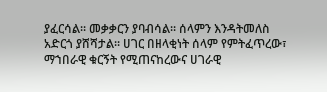ያፈርሳል፡፡ መቃቃርን ያባብሳል፡፡ ሰላምን እንዳትመለስ አድርጎ ያሸሻታል፡፡ ሀገር በዘላቂነት ሰላም የምትፈጥረው፣ ማኀበራዊ ቁርኝት የሚጠናከረውና ሀገራዊ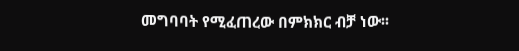መግባባት የሚፈጠረው በምክክር ብቻ ነው፡፡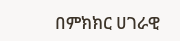በምክክር ሀገራዊ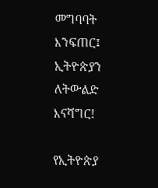መግባባት እንፍጠር፤ ኢትዮጵያን ለትውልድ እናሻግር!

የኢትዮጵያ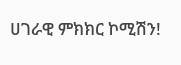ሀገራዊ ምክክር ኮሚሽን!